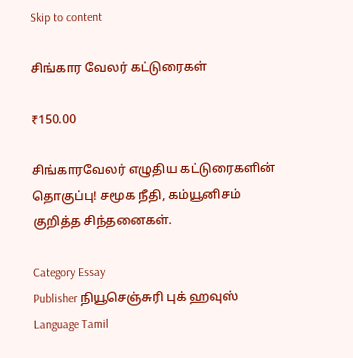Skip to content

சிங்கார வேலர் கட்டுரைகள்

₹150.00

சிங்காரவேலர் எழுதிய கட்டுரைகளின் தொகுப்பு! சமூக நீதி, கம்யூனிசம் குறித்த சிந்தனைகள்.

Category Essay
Publisher நியூசெஞ்சுரி புக் ஹவுஸ்
Language Tamil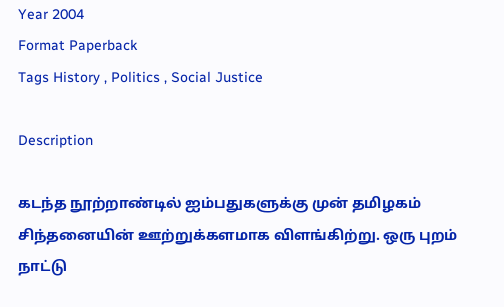Year 2004
Format Paperback
Tags History , Politics , Social Justice

Description

கடந்த நூற்றாண்டில் ஐம்பதுகளுக்கு முன் தமிழகம் சிந்தனையின் ஊற்றுக்களமாக விளங்கிற்று. ஒரு புறம் நாட்டு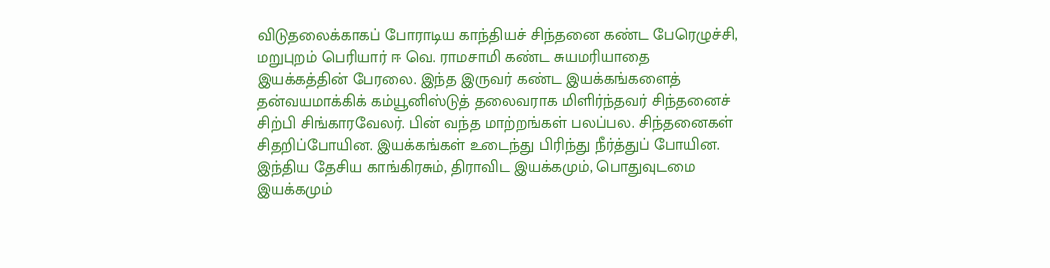விடுதலைக்காகப் போராடிய காந்தியச் சிந்தனை கண்ட பேரெழுச்சி, மறுபுறம் பெரியார் ஈ வெ. ராமசாமி கண்ட சுயமரியாதை இயக்கத்தின் பேரலை. இந்த இருவர் கண்ட இயக்கங்களைத் தன்வயமாக்கிக் கம்யூனிஸ்டுத் தலைவராக மிளிர்ந்தவர் சிந்தனைச் சிற்பி சிங்காரவேலர். பின் வந்த மாற்றங்கள் பலப்பல. சிந்தனைகள் சிதறிப்போயின. இயக்கங்கள் உடைந்து பிரிந்து நீர்த்துப் போயின. இந்திய தேசிய காங்கிரசும், திராவிட இயக்கமும், பொதுவுடமை இயக்கமும்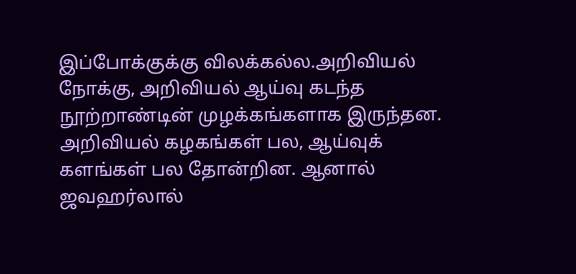இப்போக்குக்கு விலக்கல்ல.அறிவியல் நோக்கு, அறிவியல் ஆய்வு கடந்த நூற்றாண்டின் முழக்கங்களாக இருந்தன. அறிவியல் கழகங்கள் பல, ஆய்வுக் களங்கள் பல தோன்றின. ஆனால் ஜவஹர்லால்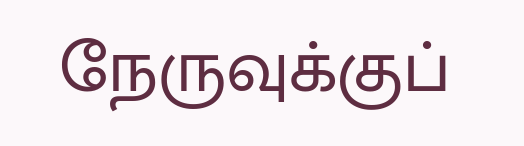நேருவுக்குப்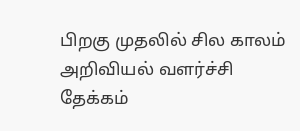பிறகு முதலில் சில காலம் அறிவியல் வளர்ச்சி தேக்கம்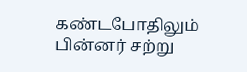கண்டபோதிலும் பின்னர் சற்று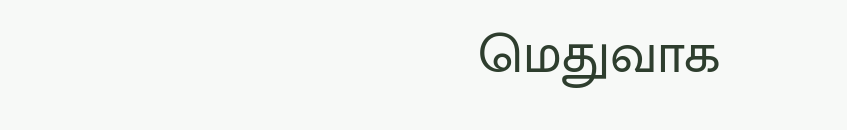மெதுவாக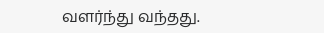வளர்ந்து வந்தது.